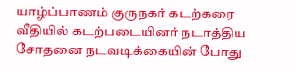யாழ்ப்பாணம் குருநகர் கடற்கரை வீதியில் கடற்படையினர் நடாத்திய சோதனை நடவடிக்கையின் போது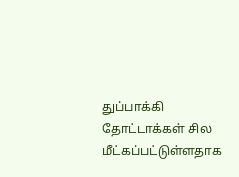துப்பாக்கி தோட்டாக்கள் சில மீட்கப்பட்டுள்ளதாக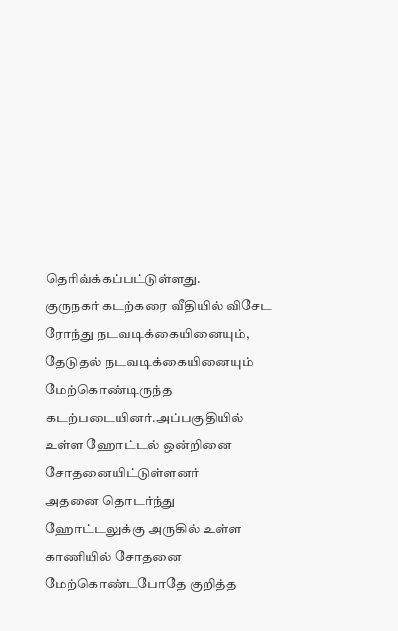தெரிவ்க்கப்பட்டுள்ளது.
குருநகர் கடற்கரை வீதியில் விசேட ரோந்து நடவடிக்கையினையும், தேடுதல் நடவடிக்கையினையும் மேற்கொண்டிருந்த கடற்படையினர்.அப்பகுதியில் உள்ள ஹோட்டல் ஒன்றினை சோதனையிட்டுள்ளனர்
அதனை தொடர்ந்து ஹோட்டலுக்கு அருகில் உள்ள காணியில் சோதனை மேற்கொண்டபோதே குறித்த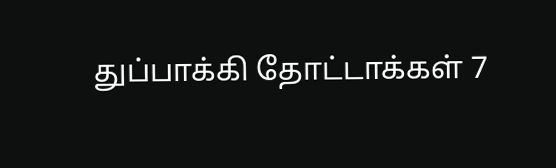துப்பாக்கி தோட்டாக்கள் 7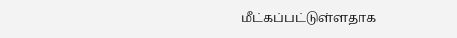மீட்கப்பட்டுள்ளதாக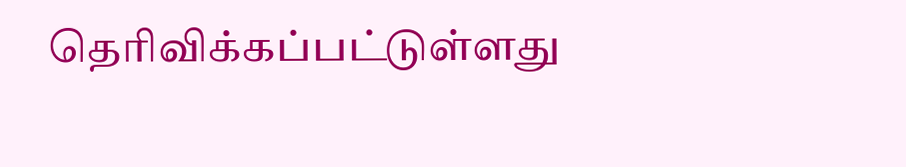தெரிவிக்கப்பட்டுள்ளது